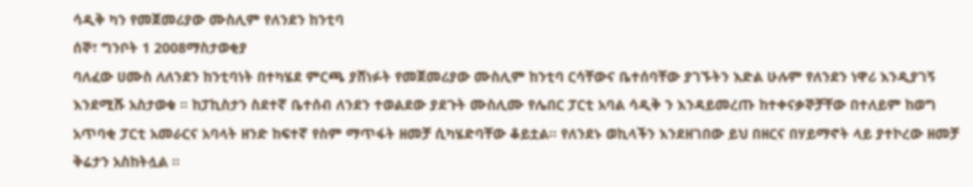ሳዲቅ ካን የመጀመሪያው ሙስሊም የለንደን ከንቲባ
ሰኞ፣ ግንቦት 1 2008ማስታወቂያ
ባለፈው ሀሙስ ለለንደን ከንቲባነት በተካሄደ ምርጫ ያሸነፉት የመጀመሪያው ሙስሊም ከንቲባ ርሳቸውና ቤተሰባቸው ያገኙትን እድል ሁሉም የለንደን ነዋሪ እንዲያገኝ እንደሚሹ አስታወቁ ። ከፓኪስታን ስደተኛ ቤተሰብ ለንደን ተወልደው ያደጉት ሙስሊሙ የሌበር ፓርቲ አባል ሳዲቅ ን እንዳይመረጡ ከተቀናቃኞቻቸው በተለይም ከወግ አጥባቂ ፓርቲ አመራርና አባላት ዘንድ ከፍተኛ የስም ማጥፋት ዘመቻ ሲካሄድባቸው ቆይቷል። የለንደኑ ወኪላችን እንደዘገበው ይህ በዘርና በሃይማኖት ላይ ያተኮረው ዘመቻ ቅሬታን አስከትሏል ።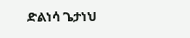ድልነሳ ጌታነህ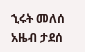ኂሩት መለሰ
አዜብ ታደሰ